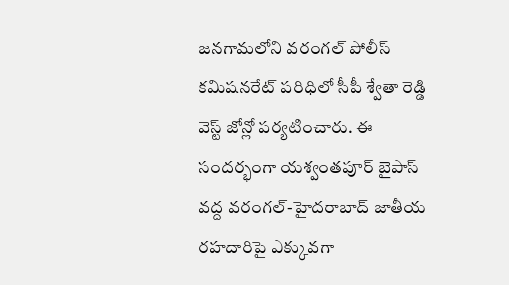జనగామలోని వరంగల్ పోలీస్ కమిషనరేట్ పరిధిలో సీపీ శ్వేతా రెడ్డి వెస్ట్ జోన్లో పర్యటించారు. ఈ సందర్భంగా యశ్వంతపూర్ బైపాస్ వద్ద వరంగల్-హైదరాబాద్ జాతీయ రహదారిపై ఎక్కువగా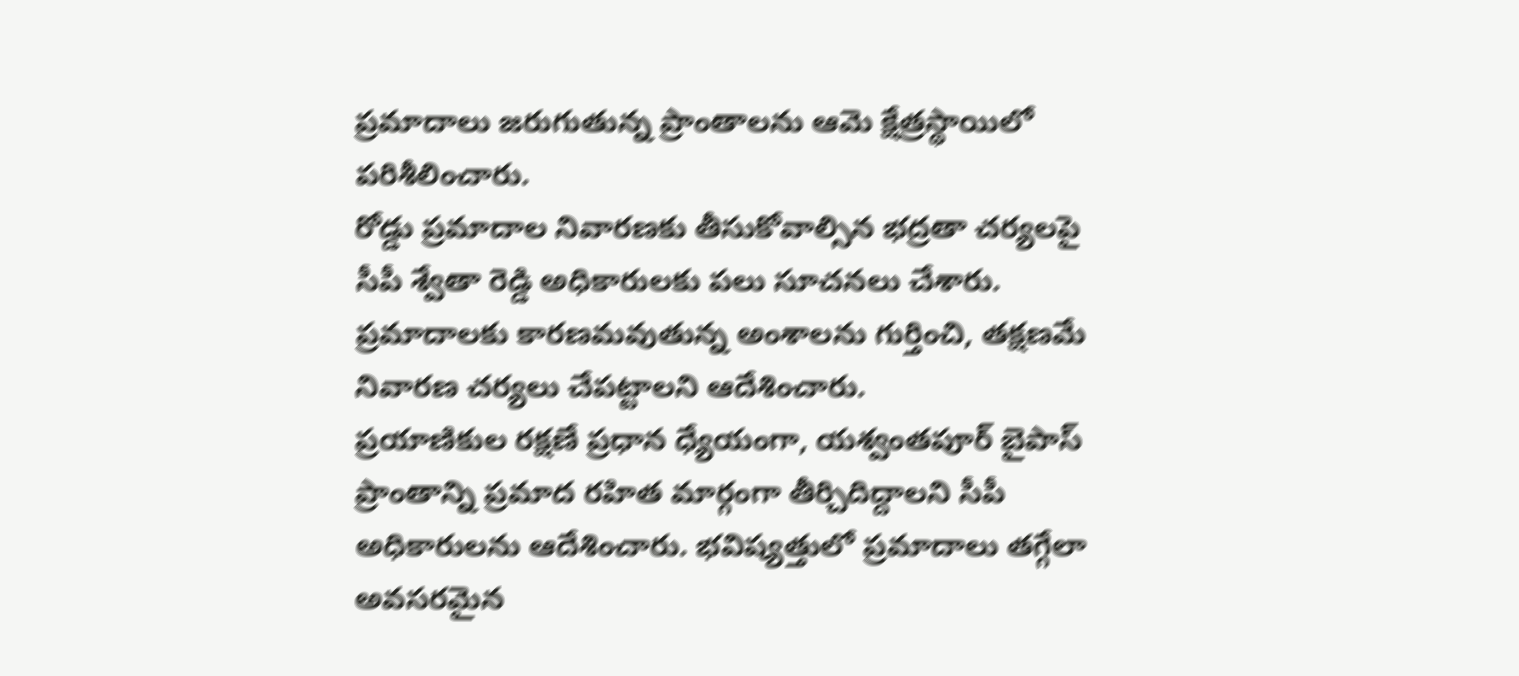ప్రమాదాలు జరుగుతున్న ప్రాంతాలను ఆమె క్షేత్రస్థాయిలో పరిశీలించారు.
రోడ్డు ప్రమాదాల నివారణకు తీసుకోవాల్సిన భద్రతా చర్యలపై సీపీ శ్వేతా రెడ్డి అధికారులకు పలు సూచనలు చేశారు. ప్రమాదాలకు కారణమవుతున్న అంశాలను గుర్తించి, తక్షణమే నివారణ చర్యలు చేపట్టాలని ఆదేశించారు.
ప్రయాణికుల రక్షణే ప్రధాన ధ్యేయంగా, యశ్వంతపూర్ బైపాస్ ప్రాంతాన్ని ప్రమాద రహిత మార్గంగా తీర్చిదిద్దాలని సీపీ అధికారులను ఆదేశించారు. భవిష్యత్తులో ప్రమాదాలు తగ్గేలా అవసరమైన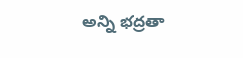అన్ని భద్రతా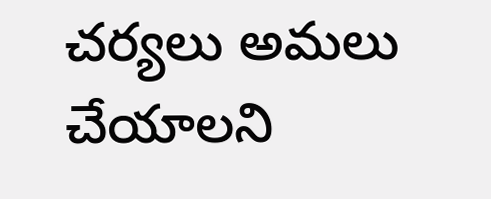చర్యలు అమలు చేయాలని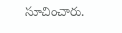సూచించారు.